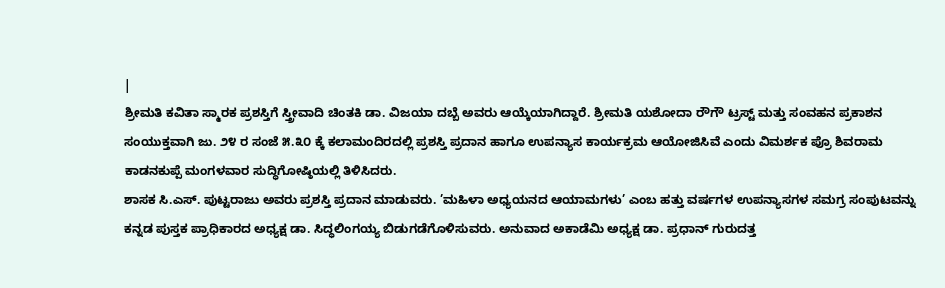|
ಶ್ರೀಮತಿ ಕವಿತಾ ಸ್ಮಾರಕ ಪ್ರಶಸ್ತಿಗೆ ಸ್ತ್ರೀವಾದಿ ಚಿಂತಕಿ ಡಾ. ವಿಜಯಾ ದಬ್ಬೆ ಅವರು ಆಯ್ಕೆಯಾಗಿದ್ದಾರೆ. ಶ್ರೀಮತಿ ಯಶೋದಾ ರೌಗೌ ಟ್ರಸ್ಟ್ ಮತ್ತು ಸಂವಹನ ಪ್ರಕಾಶನ ಸಂಯುಕ್ತವಾಗಿ ಜು. ೨೪ ರ ಸಂಜೆ ೫.೩೦ ಕ್ಕೆ ಕಲಾಮಂದಿರದಲ್ಲಿ ಪ್ರಶಸ್ತಿ ಪ್ರದಾನ ಹಾಗೂ ಉಪನ್ಯಾಸ ಕಾರ್ಯಕ್ರಮ ಆಯೋಜಿಸಿವೆ ಎಂದು ವಿಮರ್ಶಕ ಪ್ರೊ ಶಿವರಾಮ ಕಾಡನಕುಪ್ಪೆ ಮಂಗಳವಾರ ಸುದ್ಧಿಗೋಷ್ಠಿಯಲ್ಲಿ ತಿಳಿಸಿದರು.
ಶಾಸಕ ಸಿ.ಎಸ್. ಪುಟ್ಟರಾಜು ಅವರು ಪ್ರಶಸ್ತಿ ಪ್ರದಾನ ಮಾಡುವರು. ’ಮಹಿಳಾ ಅಧ್ಯಯನದ ಆಯಾಮಗಳು’ ಎಂಬ ಹತ್ತು ವರ್ಷಗಳ ಉಪನ್ಯಾಸಗಳ ಸಮಗ್ರ ಸಂಪುಟವನ್ನು ಕನ್ನಡ ಪುಸ್ತಕ ಪ್ರಾಧಿಕಾರದ ಅಧ್ಯಕ್ಷ ಡಾ. ಸಿದ್ಧಲಿಂಗಯ್ಯ ಬಿಡುಗಡೆಗೊಳಿಸುವರು. ಅನುವಾದ ಅಕಾಡೆಮಿ ಅಧ್ಯಕ್ಷ ಡಾ. ಪ್ರಧಾನ್ ಗುರುದತ್ತ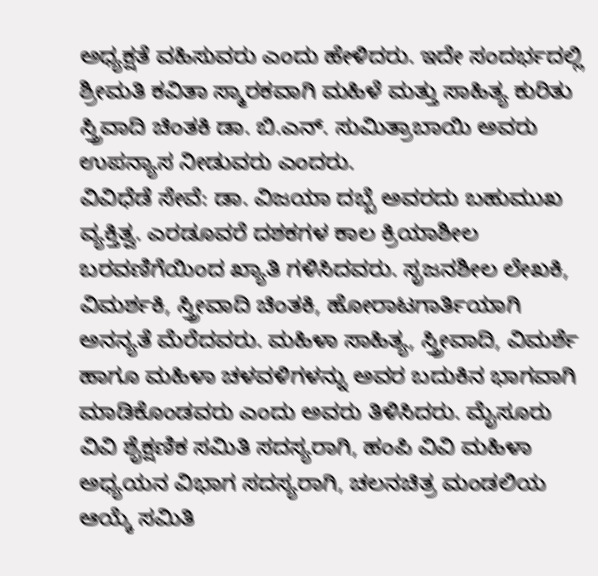ಅಧ್ಯಕ್ಷತೆ ವಹಿಸುವರು ಎಂದು ಹೇಳಿದರು. ಇದೇ ಸಂದರ್ಭದಲ್ಲಿ ಶ್ರೀಮತಿ ಕವಿತಾ ಸ್ಮಾರಕವಾಗಿ ಮಹಿಳೆ ಮತ್ತು ಸಾಹಿತ್ಯ ಕುರಿತು ಸ್ತ್ರಿವಾದಿ ಚಿಂತಕಿ ಡಾ. ಬಿ.ಎನ್. ಸುಮಿತ್ರಾಬಾಯಿ ಅವರು ಉಪನ್ಯಾಸ ನೀಡುವರು ಎಂದರು.
ವಿವಿಧೆಡೆ ಸೇವೆ: ಡಾ. ವಿಜಯಾ ದಬ್ಬೆ ಅವರದು ಬಹುಮುಖ ವ್ಯಕ್ತಿತ್ವ. ಎರಡೂವರೆ ದಶಕಗಳ ಕಾಲ ಕ್ರಿಯಾಶೀಲ ಬರವಣಿಗೆಯಿಂದ ಖ್ಯಾತಿ ಗಳಿಸಿದವರು. ಸೃಜನಶೀಲ ಲೇಖಕಿ, ವಿಮರ್ಶಕಿ, ಸ್ತ್ರೀವಾದಿ ಚಿಂತಕಿ, ಹೋರಾಟಗಾರ್ತಿಯಾಗಿ ಅನನ್ಯತೆ ಮೆರೆದವರು. ಮಹಿಳಾ ಸಾಹಿತ್ಯ, ಸ್ತ್ರೀವಾದಿ, ವಿಮರ್ಶೆ ಹಾಗೂ ಮಹಿಳಾ ಚಳವಳಿಗಳನ್ನು ಅವರ ಬದುಕಿನ ಭಾಗವಾಗಿ ಮಾಡಿಕೊಂಡವರು ಎಂದು ಅವರು ತಿಳಿಸಿದರು. ಮೈಸೂರು ವಿವಿ ಶೈಕ್ಷಣಿಕ ಸಮಿತಿ ಸದಸ್ಯರಾಗಿ, ಹಂಪಿ ವಿವಿ ಮಹಿಳಾ ಅಧ್ಯಯನ ವಿಭಾಗ ಸದಸ್ಯರಾಗಿ, ಚಲನಚಿತ್ರ ಮಂಡಲಿಯ ಆಯ್ಕೆ ಸಮಿತಿ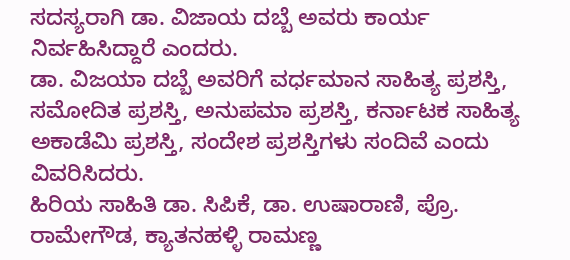ಸದಸ್ಯರಾಗಿ ಡಾ. ವಿಜಾಯ ದಬ್ಬೆ ಅವರು ಕಾರ್ಯ ನಿರ್ವಹಿಸಿದ್ದಾರೆ ಎಂದರು.
ಡಾ. ವಿಜಯಾ ದಬ್ಬೆ ಅವರಿಗೆ ವರ್ಧಮಾನ ಸಾಹಿತ್ಯ ಪ್ರಶಸ್ತಿ, ಸಮೋದಿತ ಪ್ರಶಸ್ತಿ, ಅನುಪಮಾ ಪ್ರಶಸ್ತಿ, ಕರ್ನಾಟಕ ಸಾಹಿತ್ಯ ಅಕಾಡೆಮಿ ಪ್ರಶಸ್ತಿ, ಸಂದೇಶ ಪ್ರಶಸ್ತಿಗಳು ಸಂದಿವೆ ಎಂದು ವಿವರಿಸಿದರು.
ಹಿರಿಯ ಸಾಹಿತಿ ಡಾ. ಸಿಪಿಕೆ, ಡಾ. ಉಷಾರಾಣಿ, ಪ್ರೊ. ರಾಮೇಗೌಡ, ಕ್ಯಾತನಹಳ್ಳಿ ರಾಮಣ್ಣ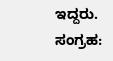ಇದ್ದರು.
ಸಂಗ್ರಹ: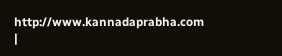http://www.kannadaprabha.com
|